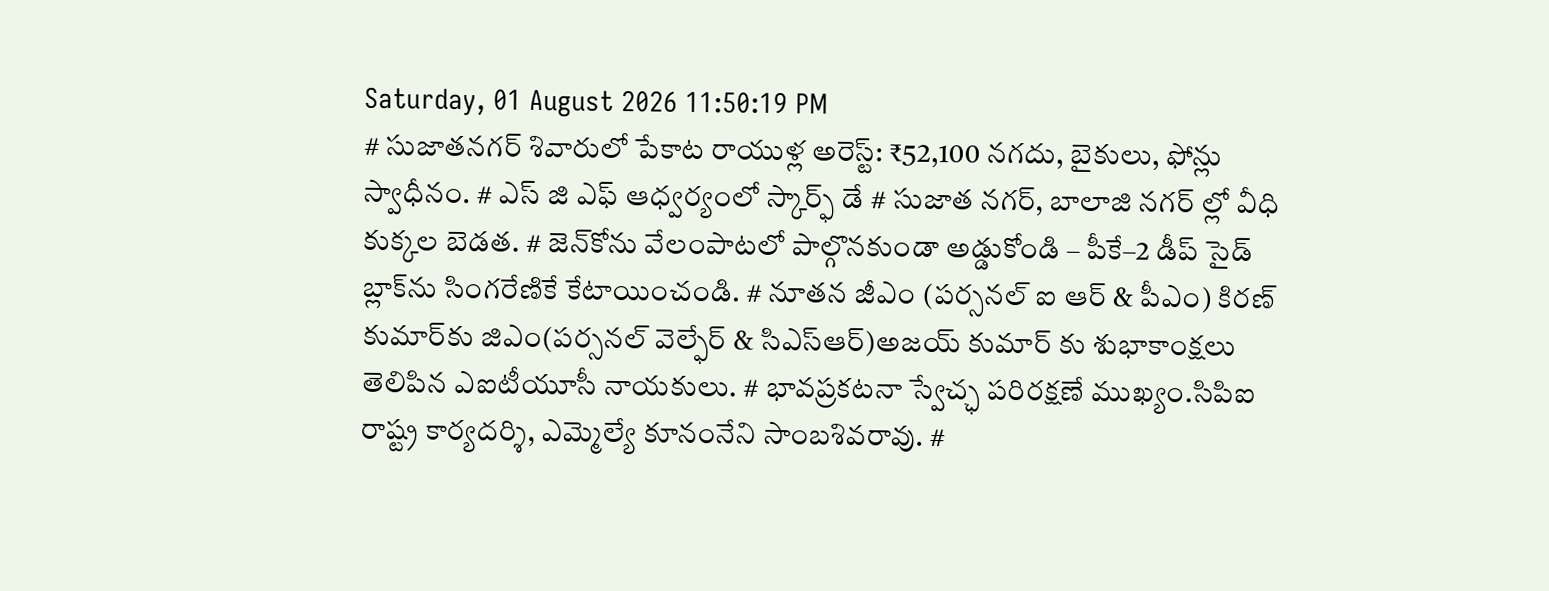Saturday, 01 August 2026 11:50:19 PM
# సుజాతనగర్ శివారులో పేకాట రాయుళ్ల అరెస్ట్: ₹52,100 నగదు, బైకులు, ఫోన్లు స్వాధీనం. # ఎస్ జి ఎఫ్ ఆధ్వర్యంలో స్కార్ఫ్ డే # సుజాత నగర్, బాలాజి నగర్ ల్లో వీధి కుక్కల బెడత. # జెన్‌కోను వేలంపాటలో పాల్గొనకుండా అడ్డుకోండి – పీకే–2 డీప్ సైడ్ బ్లాక్‌ను సింగరేణికే కేటాయించండి. # నూతన జీఎం (పర్సనల్ ఐ ఆర్ & పీఎం) కిరణ్ కుమార్‌కు జిఎం(పర్సనల్ వెల్ఫేర్ & సిఎస్ఆర్)అజయ్ కుమార్ కు శుభాకాంక్షలు తెలిపిన ఎఐటీయూసీ నాయకులు. # భావప్రకటనా స్వేచ్ఛ పరిరక్షణే ముఖ్యం.సిపిఐ రాష్ట్ర కార్యదర్శి, ఎమ్మెల్యే కూనంనేని సాంబశివరావు. #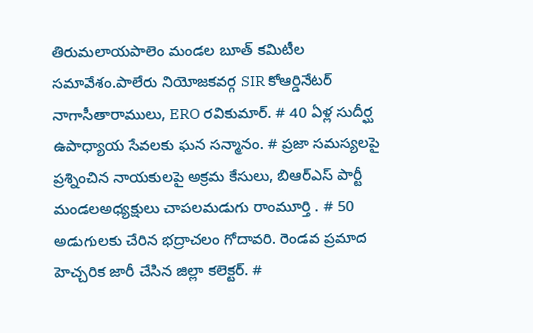తిరుమలాయపాలెం మండల బూత్ కమిటీల సమావేశం.పాలేరు నియోజకవర్గ SIR కోఆర్డినేటర్ నాగాసీతారాములు, ERO రవికుమార్. # 40 ఏళ్ల సుదీర్ఘ ఉపాధ్యాయ సేవలకు ఘన సన్మానం. # ప్రజా సమస్యలపై ప్రశ్నించిన నాయకులపై అక్రమ కేసులు, బిఆర్ఎస్ పార్టీ మండలఅధ్యక్షులు చాపలమడుగు రాంమూర్తి . # 50 అడుగులకు చేరిన భద్రాచలం గోదావరి. రెండవ ప్రమాద హెచ్చరిక జారీ చేసిన జిల్లా కలెక్టర్. #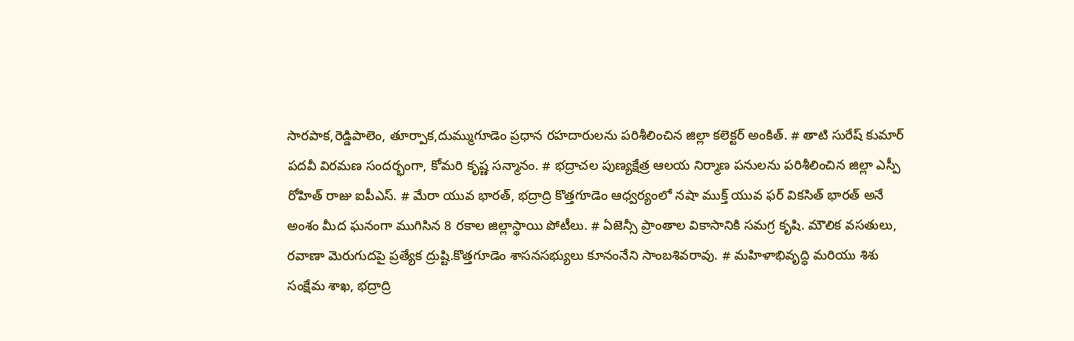సారపాక,రెడ్డిపాలెం, తూర్పాక,దుమ్ముగూడెం ప్రధాన రహదారులను పరిశీలించిన జిల్లా కలెక్టర్ అంకిత్. # తాటి సురేష్ కుమార్ పదవీ విరమణ సందర్భంగా, కోమరి కృష్ణ సన్మానం. # భద్రాచల పుణ్యక్షేత్ర ఆలయ నిర్మాణ పనులను పరిశీలించిన జిల్లా ఎస్పీ రోహిత్ రాజు ఐపీఎస్. # మేరా యువ భారత్, భద్రాద్రి కొత్తగూడెం ఆధ్వర్యంలో నషా ముక్త్ యువ ఫర్ వికసిత్ భారత్ అనే అంశం మీద ఘనంగా ముగిసిన 8 రకాల జిల్లాస్థాయి పోటీలు. # ఏజెన్సీ ప్రాంతాల వికాసానికి సమగ్ర కృషి. మౌలిక వసతులు, రవాణా మెరుగుదపై ప్రత్యేక ద్రుష్టి.కొత్తగూడెం శాసనసభ్యులు కూనంనేని సాంబశివరావు. # మహిళాభివృద్ధి మరియు శిశు సంక్షేమ శాఖ, భద్రాద్రి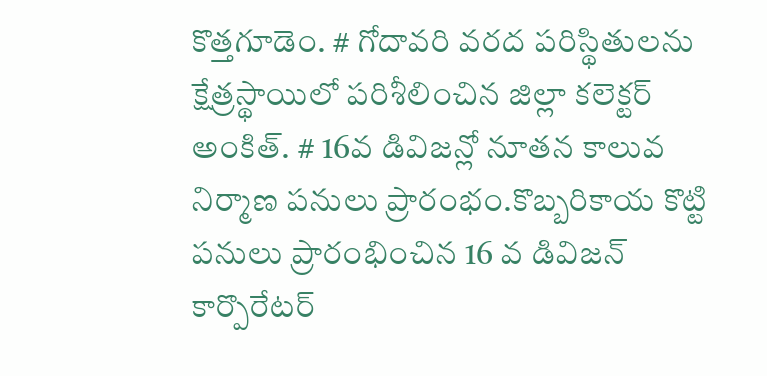కొత్తగూడెం. # గోదావరి వరద పరిస్థితులను క్షేత్రస్థాయిలో పరిశీలించిన జిల్లా కలెక్టర్ అంకిత్. # 16వ డివిజన్లో నూతన కాలువ నిర్మాణ పనులు ప్రారంభం.కొబ్బరికాయ కొట్టి పనులు ప్రారంభించిన 16 వ డివిజన్ కార్పొరేటర్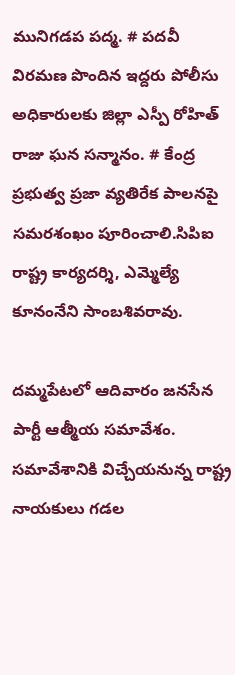మునిగడప పద్మ. # పదవీ విరమణ పొందిన ఇద్దరు పోలీసు అధికారులకు జిల్లా ఎస్పీ రోహిత్ రాజు ఘన సన్మానం. # కేంద్ర ప్రభుత్వ ప్రజా వ్యతిరేక పాలనపై సమరశంఖం పూరించాలి.సిపిఐ రాష్ట్ర కార్యదర్శి, ఎమ్మెల్యే కూనంనేని సాంబశివరావు.

దమ్మపేటలో ఆదివారం జనసేన పార్టీ ఆత్మీయ సమావేశం. సమావేశానికి విచ్చేయనున్న రాష్ట్ర నాయకులు గడల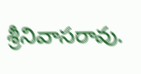శ్రీనివాసరావు.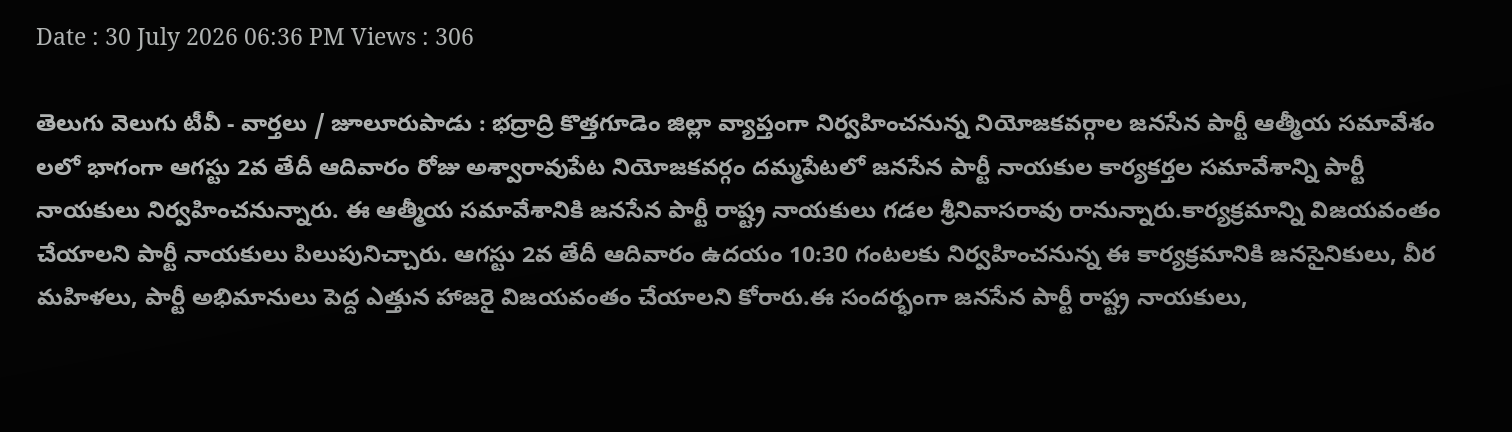Date : 30 July 2026 06:36 PM Views : 306

తెలుగు వెలుగు టీవీ - వార్తలు / జూలూరుపాడు : భద్రాద్రి కొత్తగూడెం జిల్లా వ్యాప్తంగా నిర్వహించనున్న నియోజకవర్గాల జనసేన పార్టీ ఆత్మీయ సమావేశం లలో భాగంగా ఆగస్టు 2వ తేదీ ఆదివారం రోజు అశ్వారావుపేట నియోజకవర్గం దమ్మపేటలో జనసేన పార్టీ నాయకుల కార్యకర్తల సమావేశాన్ని పార్టీ నాయకులు నిర్వహించనున్నారు. ఈ ఆత్మీయ సమావేశానికి జనసేన పార్టీ రాష్ట్ర నాయకులు గడల శ్రీనివాసరావు రానున్నారు.కార్యక్రమాన్ని విజయవంతం చేయాలని పార్టీ నాయకులు పిలుపునిచ్చారు. ఆగస్టు 2వ తేదీ ఆదివారం ఉదయం 10:30 గంటలకు నిర్వహించనున్న ఈ కార్యక్రమానికి జనసైనికులు, వీర మహిళలు, పార్టీ అభిమానులు పెద్ద ఎత్తున హాజరై విజయవంతం చేయాలని కోరారు.ఈ సందర్భంగా జనసేన పార్టీ రాష్ట్ర నాయకులు,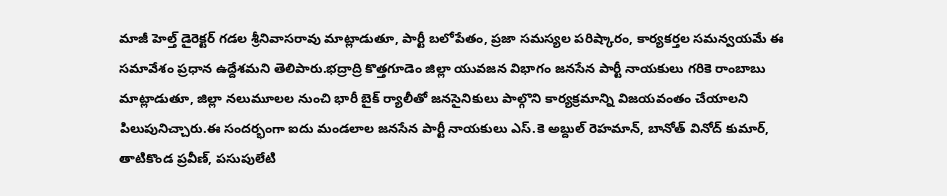మాజీ హెల్త్ డైరెక్టర్ గడల శ్రీనివాసరావు మాట్లాడుతూ, పార్టీ బలోపేతం, ప్రజా సమస్యల పరిష్కారం, కార్యకర్తల సమన్వయమే ఈ సమావేశం ప్రధాన ఉద్దేశమని తెలిపారు.భద్రాద్రి కొత్తగూడెం జిల్లా యువజన విభాగం జనసేన పార్టీ నాయకులు గరికె రాంబాబు మాట్లాడుతూ, జిల్లా నలుమూలల నుంచి భారీ బైక్ ర్యాలీతో జనసైనికులు పాల్గొని కార్యక్రమాన్ని విజయవంతం చేయాలని పిలుపునిచ్చారు.ఈ సందర్భంగా ఐదు మండలాల జనసేన పార్టీ నాయకులు ఎస్.కె అబ్దుల్ రెహమాన్, బానోత్ వినోద్ కుమార్, తాటికొండ ప్రవీణ్, పసుపులేటి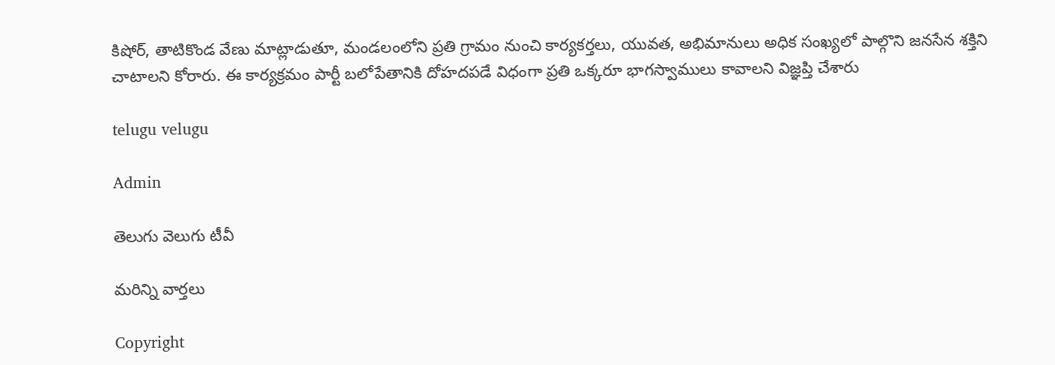కిషోర్, తాటికొండ వేణు మాట్లాడుతూ, మండలంలోని ప్రతి గ్రామం నుంచి కార్యకర్తలు, యువత, అభిమానులు అధిక సంఖ్యలో పాల్గొని జనసేన శక్తిని చాటాలని కోరారు. ఈ కార్యక్రమం పార్టీ బలోపేతానికి దోహదపడే విధంగా ప్రతి ఒక్కరూ భాగస్వాములు కావాలని విజ్ఞప్తి చేశారు

telugu velugu

Admin

తెలుగు వెలుగు టీవీ

మరిన్ని వార్తలు

Copyright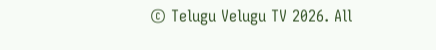© Telugu Velugu TV 2026. All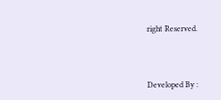right Reserved.



Developed By :